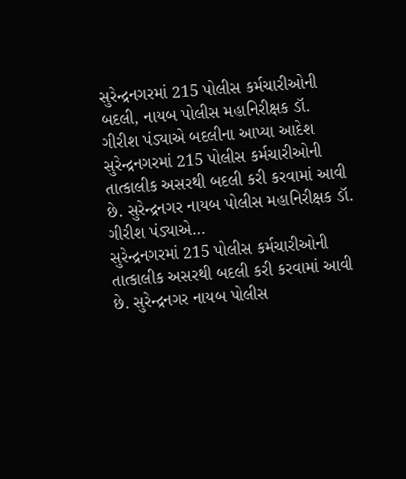સુરેન્દ્રનગરમાં 215 પોલીસ કર્મચારીઓની બદલી, નાયબ પોલીસ મહાનિરીક્ષક ડૉ. ગીરીશ પંડ્યાએ બદલીના આપ્યા આદેશ
સુરેન્દ્રનગરમાં 215 પોલીસ કર્મચારીઓની તાત્કાલીક અસરથી બદલી કરી કરવામાં આવી છે. સુરેન્દ્રનગર નાયબ પોલીસ મહાનિરીક્ષક ડૉ. ગીરીશ પંડ્યાએ…
સુરેન્દ્રનગરમાં 215 પોલીસ કર્મચારીઓની તાત્કાલીક અસરથી બદલી કરી કરવામાં આવી છે. સુરેન્દ્રનગર નાયબ પોલીસ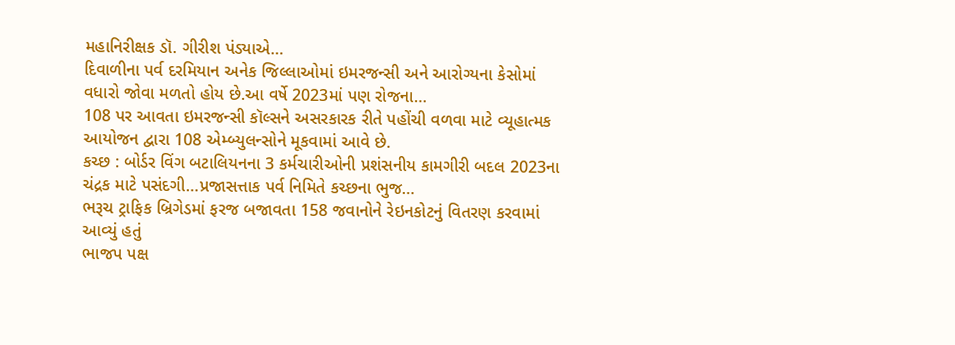મહાનિરીક્ષક ડૉ. ગીરીશ પંડ્યાએ…
દિવાળીના પર્વ દરમિયાન અનેક જિલ્લાઓમાં ઇમરજન્સી અને આરોગ્યના કેસોમાં વધારો જોવા મળતો હોય છે.આ વર્ષે 2023માં પણ રોજના…
108 પર આવતા ઇમરજન્સી કૉલ્સને અસરકારક રીતે પહોંચી વળવા માટે વ્યૂહાત્મક આયોજન દ્વારા 108 એમ્બ્યુલન્સોને મૂકવામાં આવે છે.
કચ્છ : બોર્ડર વિંગ બટાલિયનના 3 કર્મચારીઓની પ્રશંસનીય કામગીરી બદલ 2023ના ચંદ્રક માટે પસંદગી…પ્રજાસત્તાક પર્વ નિમિતે કચ્છના ભુજ…
ભરૂચ ટ્રાફિક બ્રિગેડમાં ફરજ બજાવતા 158 જવાનોને રેઇનકોટનું વિતરણ કરવામાં આવ્યું હતું
ભાજપ પક્ષ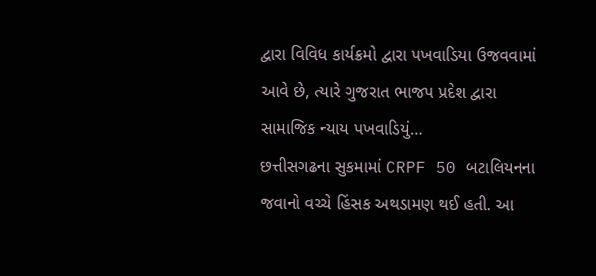દ્વારા વિવિધ કાર્યક્રમો દ્વારા પખવાડિયા ઉજવવામાં આવે છે, ત્યારે ગુજરાત ભાજપ પ્રદેશ દ્વારા સામાજિક ન્યાય પખવાડિયું…
છત્તીસગઢના સુકમામાં CRPF 50 બટાલિયનના જવાનો વચ્ચે હિંસક અથડામણ થઈ હતી. આ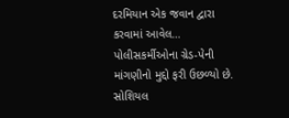દરમિયાન એક જવાન દ્વારા કરવામાં આવેલ…
પોલીસકર્મીઓના ગ્રેડ-પેની માંગણીનો મુદ્દો ફરી ઉછળ્યો છે. સોશિયલ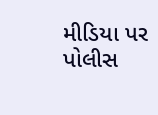મીડિયા પર પોલીસ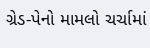ગ્રેડ-પેનો મામલો ચર્ચામાં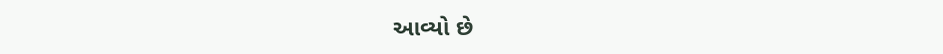આવ્યો છે